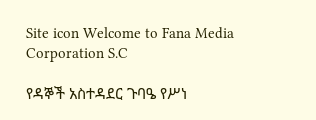Site icon Welcome to Fana Media Corporation S.C

የዳኞች አስተዳደር ጉባዔ የሥነ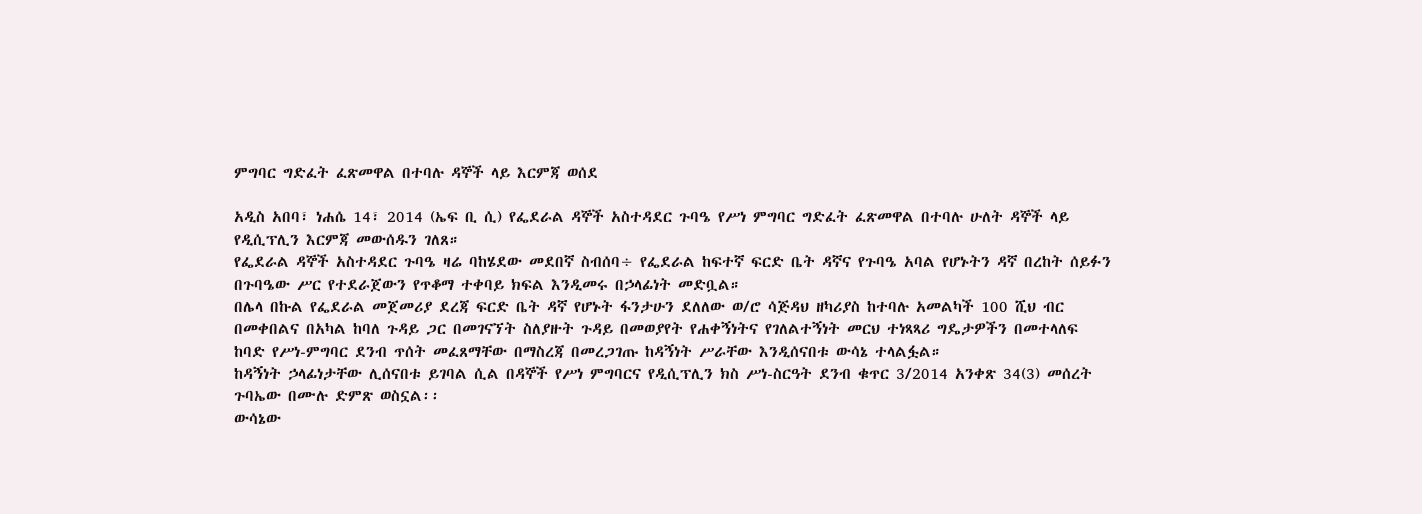ምግባር ግድፈት ፈጽመዋል በተባሉ ዳኞች ላይ እርምጃ ወሰደ

አዲስ አበባ፣ ነሐሴ 14፣ 2014 (ኤፍ ቢ ሲ) የፌደራል ዳኞች አስተዳደር ጉባዔ የሥነ ምግባር ግድፈት ፈጽመዋል በተባሉ ሁለት ዳኞች ላይ የዲሲፕሊን እርምጃ መውሰዱን ገለጸ።
የፌደራል ዳኞች አስተዳደር ጉባዔ ዛሬ ባከሄደው መደበኛ ስብሰባ÷ የፌደራል ከፍተኛ ፍርድ ቤት ዳኛና የጉባዔ አባል የሆኑትን ዳኛ በረከት ሰይፉን በጉባዔው ሥር የተደራጀውን የጥቆማ ተቀባይ ክፍል እንዲመሩ በኃላፊነት መድቧል።
በሌላ በኩል የፌደራል መጀመሪያ ደረጃ ፍርድ ቤት ዳኛ የሆኑት ፋንታሁን ደለለው ወ/ሮ ሳጅዳህ ዘካሪያስ ከተባሉ አመልካች 100 ሺህ ብር በመቀበልና በአካል ከባለ ጉዳይ ጋር በመገናኘት ስለያዙት ጉዳይ በመወያየት የሐቀኝነትና የገለልተኝነት መርህ ተነጻጻሪ ግዴታዎችን በመተላለፍ ከባድ የሥነ-ምግባር ደንብ ጥሰት መፈጸማቸው በማስረጃ በመረጋገጡ ከዳኝነት ሥራቸው እንዲሰናበቱ ውሳኔ ተላልፏል።
ከዳኝነት ኃላፊነታቸው ሊሰናበቱ ይገባል ሲል በዳኞች የሥነ ምግባርና የዲሲፕሊን ክስ ሥነ-ስርዓት ደንብ ቁጥር 3/2014 አንቀጽ 34(3) መሰረት ጉባኤው በሙሉ ድምጽ ወስኗል፡፡
ውሳኔው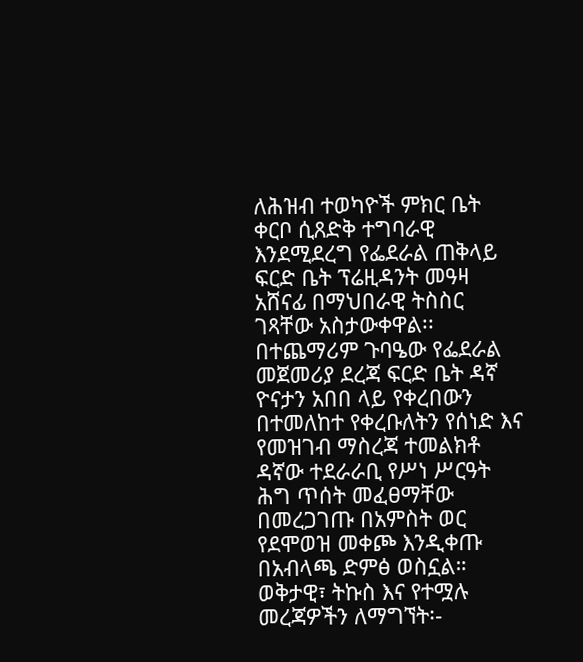ለሕዝብ ተወካዮች ምክር ቤት ቀርቦ ሲጸድቅ ተግባራዊ እንደሚደረግ የፌደራል ጠቅላይ ፍርድ ቤት ፕሬዚዳንት መዓዛ አሸናፊ በማህበራዊ ትስስር ገጻቸው አስታውቀዋል፡፡
በተጨማሪም ጉባዔው የፌደራል መጀመሪያ ደረጃ ፍርድ ቤት ዳኛ ዮናታን አበበ ላይ የቀረበውን በተመለከተ የቀረቡለትን የሰነድ እና የመዝገብ ማስረጃ ተመልክቶ ዳኛው ተደራራቢ የሥነ ሥርዓት ሕግ ጥሰት መፈፀማቸው በመረጋገጡ በአምስት ወር የደሞወዝ መቀጮ እንዲቀጡ በአብላጫ ድምፅ ወስኗል።
ወቅታዊ፣ ትኩስ እና የተሟሉ መረጃዎችን ለማግኘት፡-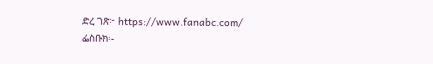ድረ ገጽ፦ https://www.fanabc.com/
ፌስቡክ፡-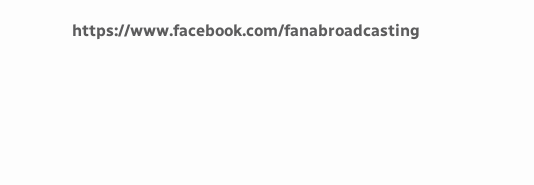https://www.facebook.com/fanabroadcasting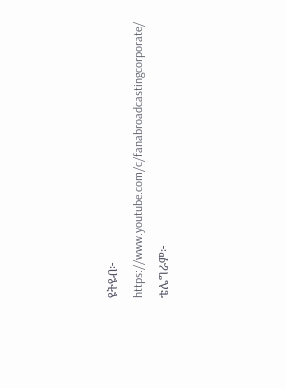ዩትዩብ፦ https://www.youtube.com/c/fanabroadcastingcorporate/
ቴሌግራም፦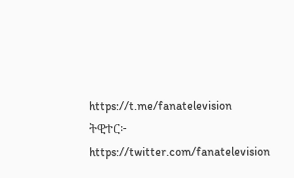https://t.me/fanatelevision
ትዊተር፦ https://twitter.com/fanatelevision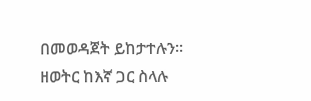በመወዳጀት ይከታተሉን፡፡
ዘወትር ከእኛ ጋር ስላሉ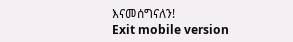እናመሰግናለን!
Exit mobile version